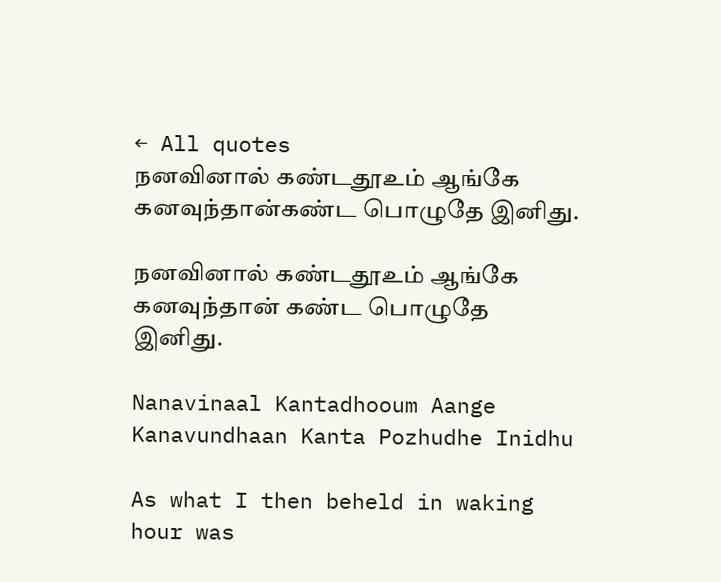← All quotes
நனவினால் கண்டதூஉம் ஆங்கே கனவுந்தான்கண்ட பொழுதே இனிது.

நனவினால் கண்டதூஉம் ஆங்கே கனவுந்தான் கண்ட பொழுதே இனிது.

Nanavinaal Kantadhooum Aange Kanavundhaan Kanta Pozhudhe Inidhu

As what I then beheld in waking hour was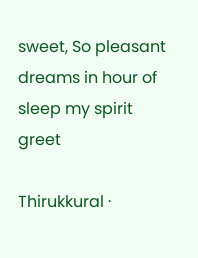sweet, So pleasant dreams in hour of sleep my spirit greet

Thirukkural ·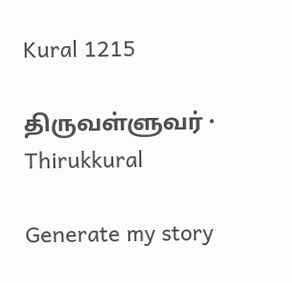Kural 1215

திருவள்ளுவர் · Thirukkural

Generate my story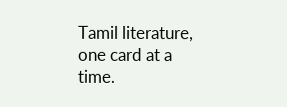Tamil literature, one card at a time.